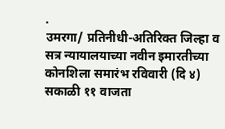.
उमरगा/ प्रतिनीधी-अतिरिक्त जिल्हा व सत्र न्यायालयाच्या नवीन इमारतीच्या कोनशिला समारंभ रविवारी (दि ४) सकाळी ११ वाजता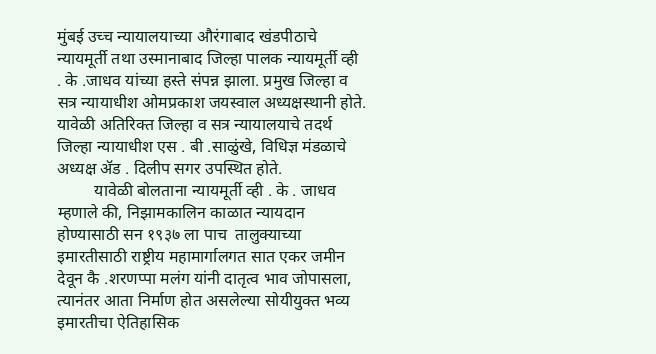मुंबई उच्च न्यायालयाच्या औरंगाबाद खंडपीठाचे न्यायमूर्ती तथा उस्मानाबाद जिल्हा पालक न्यायमूर्ती व्ही . के .जाधव यांच्या हस्ते संपन्न झाला. प्रमुख जिल्हा व सत्र न्यायाधीश ओमप्रकाश जयस्वाल अध्यक्षस्थानी होते. यावेळी अतिरिक्त जिल्हा व सत्र न्यायालयाचे तदर्थ जिल्हा न्यायाधीश एस . बी .साळुंखे, विधिज्ञ मंडळाचे अध्यक्ष ॲड . दिलीप सगर उपस्थित होते.
         यावेळी बोलताना न्यायमूर्ती व्ही . के . जाधव म्हणाले की, निझामकालिन काळात न्यायदान होण्यासाठी सन १९३७ ला पाच  तालुक्याच्या इमारतीसाठी राष्ट्रीय महामार्गालगत सात एकर जमीन देवून कै .शरणप्पा मलंग यांनी दातृत्व भाव जोपासला, त्यानंतर आता निर्माण होत असलेल्या सोयीयुक्त भव्य इमारतीचा ऐतिहासिक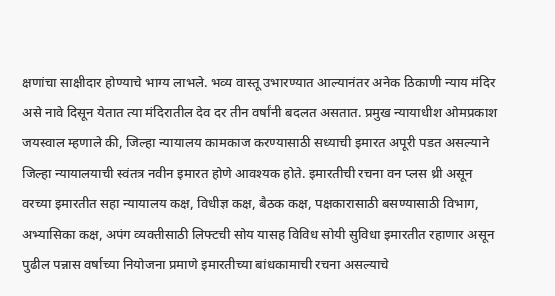क्षणांचा साक्षीदार होण्याचे भाग्य लाभले. भव्य वास्तू उभारण्यात आल्यानंतर अनेक ठिकाणी न्याय मंदिर असे नावे दिसून येतात त्या मंदिरातील देव दर तीन वर्षांनी बदलत असतात. प्रमुख न्यायाधीश ओमप्रकाश जयस्वाल म्हणाले की, जिल्हा न्यायालय कामकाज करण्यासाठी सध्याची इमारत अपूरी पडत असल्याने जिल्हा न्यायालयाची स्वंतत्र नवीन इमारत होणे आवश्यक होते. इमारतीची रचना वन प्लस थ्री असून वरच्या इमारतीत सहा न्यायालय कक्ष, विधीज्ञ कक्ष, बैठक कक्ष, पक्षकारासाठी बसण्यासाठी विभाग, अभ्यासिका कक्ष, अपंग व्यक्तीसाठी लिफ्टची सोय यासह विविध सोयी सुविधा इमारतीत रहाणार असून पुढील पन्नास वर्षाच्या नियोजना प्रमाणे इमारतीच्या बांधकामाची रचना असल्याचे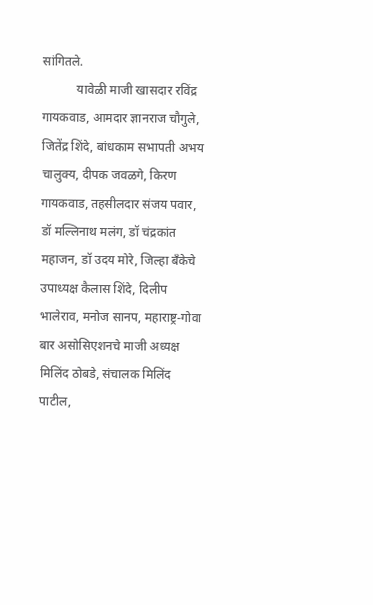सांगितले.
           यावेळी माजी खासदार रविंद्र गायकवाड, आमदार ज्ञानराज चौगुले, जितेंद्र शिंदे, बांधकाम सभापती अभय चालुक्य, दीपक जवळगे, किरण गायकवाड, तहसीलदार संजय पवार, डॉ मल्लिनाथ मलंग, डॉ चंद्रकांत महाजन, डॉ उदय मोरे, जिल्हा बॅंकेचे उपाध्यक्ष कैलास शिंदे, दिलीप भालेराव, मनोज सानप, महाराष्ट्र-गोवा बार असोसिएशनचे माजी अध्यक्ष मिलिंद ठोबडे, संचालक मिलिंद पाटील,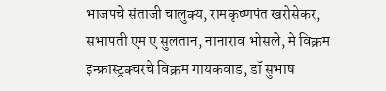भाजपचे संताजी चालुक्य, रामकृष्णपंत खरोसेकर, सभापती एम ए सुलतान, नानाराव भोसले, मे विक्रम इन्फ्रास्ट्रक्चरचे विक्रम गायकवाड, डॉ सुभाष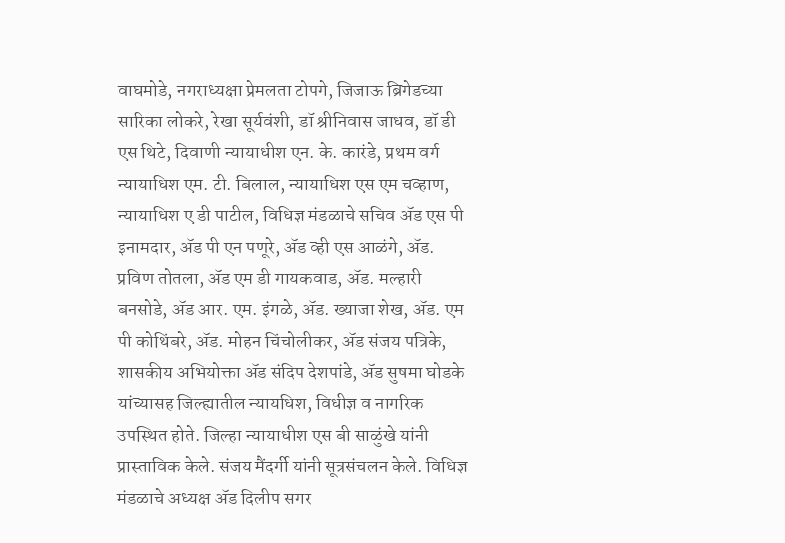वाघमोडे, नगराध्यक्षा प्रेमलता टोपगे, जिजाऊ ब्रिगेडच्या सारिका लोकरे, रेखा सूर्यवंशी, डॉ श्रीनिवास जाधव, डॉ डी एस थिटे, दिवाणी न्यायाधीश एन. के. कारंडे, प्रथम वर्ग न्यायाधिश एम. टी. बिलाल, न्यायाधिश एस एम चव्हाण, न्यायाधिश ए डी पाटील, विधिज्ञ मंडळाचे सचिव ॲड एस पी इनामदार, ॲड पी एन पणूरे, ॲड व्ही एस आळंगे, ॲड. प्रविण तोतला, ॲड एम डी गायकवाड, ॲड. मल्हारी बनसोडे, ॲड आर. एम. इंगळे, ॲड. ख्याजा शेख, ॲड. एम पी कोथिंबरे, ॲड. मोहन चिंचोलीकर, ॲड संजय पत्रिके, शासकीय अभियोक्ता ॲड संदिप देशपांडे, ॲड सुषमा घोडके यांच्यासह जिल्ह्यातील न्यायधिश, विधीज्ञ व नागरिक उपस्थित होते. जिल्हा न्यायाधीश एस बी साळुंखे यांनी प्रास्ताविक केले. संजय मैंदर्गी यांनी सूत्रसंचलन केले. विधिज्ञ मंडळाचे अध्यक्ष ॲड दिलीप सगर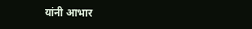यांनी आभार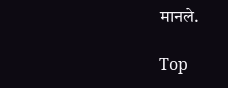मानले.

Top